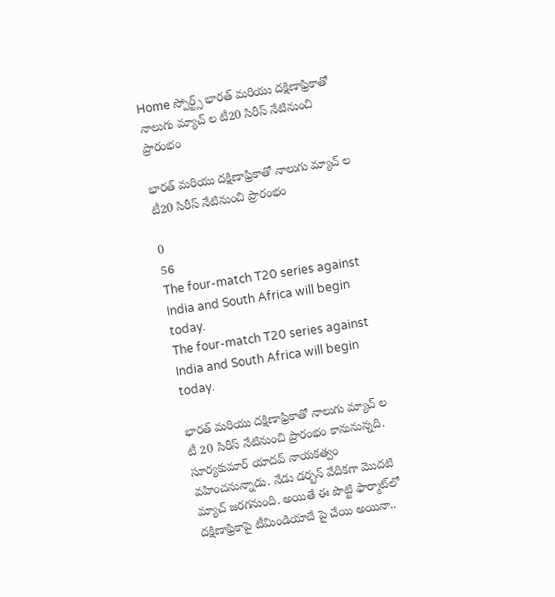Home స్పోర్ట్స్ భారత్ మరియు దక్షిణాఫ్రికాతో నాలుగు మ్యాచ్ ల టీ20 సిరీస్ నేటినుంచి ప్రారంభం

భారత్ మరియు దక్షిణాఫ్రికాతో నాలుగు మ్యాచ్ ల టీ20 సిరీస్ నేటినుంచి ప్రారంభం

0
56
The four-match T20 series against India and South Africa will begin today.
The four-match T20 series against India and South Africa will begin today.

భారత్ మరియు దక్షిణాఫ్రికాతో నాలుగు మ్యాచ్ ల టీ 20 సిరీస్ నేటినుంచి ప్రారంభం కానునున్నది. సూర్యకుమార్‌ యాదవ్ నాయకత్వం వహించనున్నాడు. నేడు డర్బన్ వేదికగా మొదటి మ్యాచ్ జరగనుంది. అయితే ఈ పొట్టి ఫార్మాట్‌లో దక్షిణాఫ్రికాపై టీమిండియాదే పై చేయి అయినా..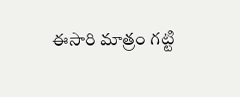ఈసారి మాత్రం గట్టి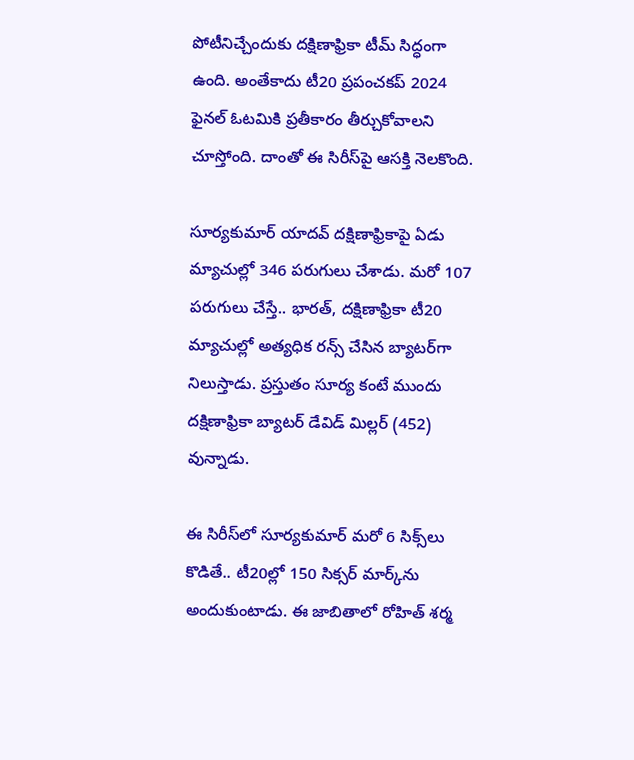పోటీనిచ్చేందుకు దక్షిణాఫ్రికా టీమ్‌ సిద్ధంగా ఉంది. అంతేకాదు టీ20 ప్రపంచకప్ 2024 ఫైనల్ ఓటమికి ప్రతీకారం తీర్చుకోవాలని చూస్తోంది. దాంతో ఈ సిరీస్‌పై ఆసక్తి నెలకొంది.

సూర్యకుమార్ యాదవ్ దక్షిణాఫ్రికాపై ఏడు మ్యాచుల్లో 346 పరుగులు చేశాడు. మరో 107 పరుగులు చేస్తే.. భారత్, దక్షిణాఫ్రికా టీ20 మ్యాచుల్లో అత్యధిక రన్స్‌ చేసిన బ్యాటర్‌గా నిలుస్తాడు. ప్రస్తుతం సూర్య కంటే ముందు దక్షిణాఫ్రికా బ్యాటర్ డేవిడ్ మిల్లర్ (452) వున్నాడు.

ఈ సిరీస్‌లో సూర్యకుమార్ మరో 6 సిక్స్‌లు కొడితే.. టీ20ల్లో 150 సిక్సర్ మార్క్‌ను అందుకుంటాడు. ఈ జాబితాలో రోహిత్ శర్మ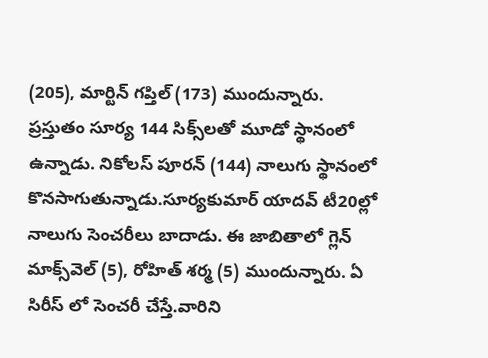(205), మార్టిన్ గప్తిల్ (173) ముందున్నారు. ప్రస్తుతం సూర్య 144 సిక్స్‌లతో మూడో స్థానంలో ఉన్నాడు. నికోలస్‌ పూరన్ (144) నాలుగు స్థానంలో కొనసాగుతున్నాడు.సూర్యకుమార్‌ యాదవ్ టీ20ల్లో నాలుగు సెంచరీలు బాదాడు. ఈ జాబితాలో గ్లెన్ మాక్స్‌వెల్ (5), రోహిత్ శర్మ (5) ముందున్నారు. ఏ సిరీస్ లో సెంచరీ చేస్తే.వారిని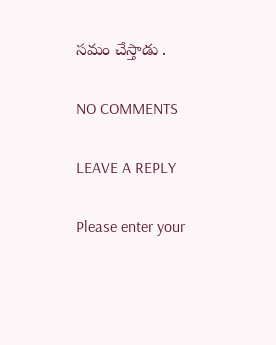సమం చేస్తాడు .

NO COMMENTS

LEAVE A REPLY

Please enter your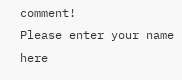comment!
Please enter your name here